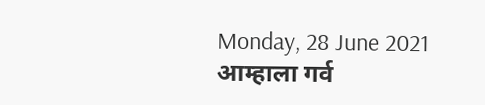Monday, 28 June 2021
आम्हाला गर्व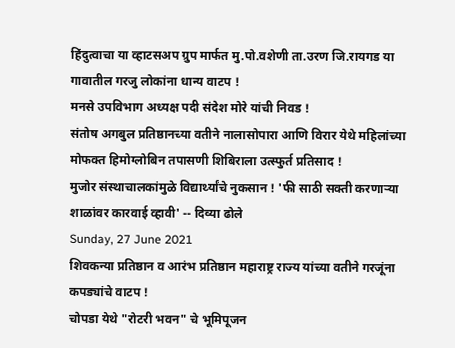हिंदुत्वाचा या व्हाटसअप ग्रुप मार्फत मु.पो.वशेणी ता.उरण जि.रायगड या गावातील गरजु लोकांना धान्य वाटप !
मनसे उपविभाग अध्यक्ष पदी संदेश मोरे यांची निवड !
संतोष अगबुल प्रतिष्ठानच्या वतीने नालासोपारा आणि विरार येथे महिलांच्या मोफक्त हिमोग्लोबिन तपासणी शिबिराला उत्स्फुर्त प्रतिसाद !
मुजोर संस्थाचालकांमुळे विद्यार्थ्यांचे नुकसान ! 'फी साठी सक्ती करणाऱ्या शाळांवर कारवाई व्हावी' -- दिव्या ढोले
Sunday, 27 June 2021
शिवकन्या प्रतिष्ठान व आरंभ प्रतिष्ठान महाराष्ट्र राज्य यांच्या वतीने गरजूंना कपड्यांचे वाटप !
चोपडा येथे "रोटरी भवन" चे भूमिपूजन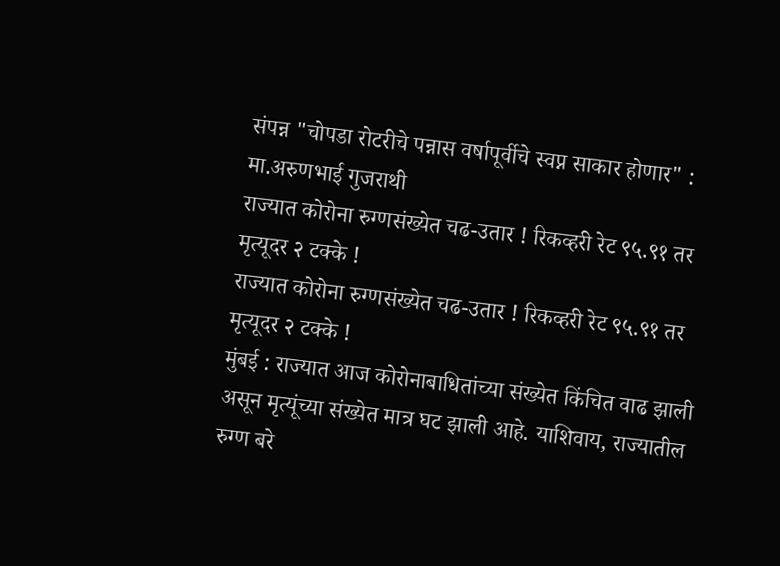संपन्न "चोपडा रोटरीचे पन्नास वर्षापूर्वीचे स्वप्न साकार होणार" : मा.अरुणभाई गुजराथी
राज्यात कोरोना रुग्णसंख्येत चढ-उतार ! रिकव्हरी रेट ९५.९१ तर मृत्यूदर २ टक्के !
राज्यात कोरोना रुग्णसंख्येत चढ-उतार ! रिकव्हरी रेट ९५.९१ तर मृत्यूदर २ टक्के !
मुंबई : राज्यात आज कोरोनाबाधितांच्या संख्येत किंचित वाढ झाली असून मृत्यूंच्या संख्येत मात्र घट झाली आहे. याशिवाय, राज्यातील रुग्ण बरे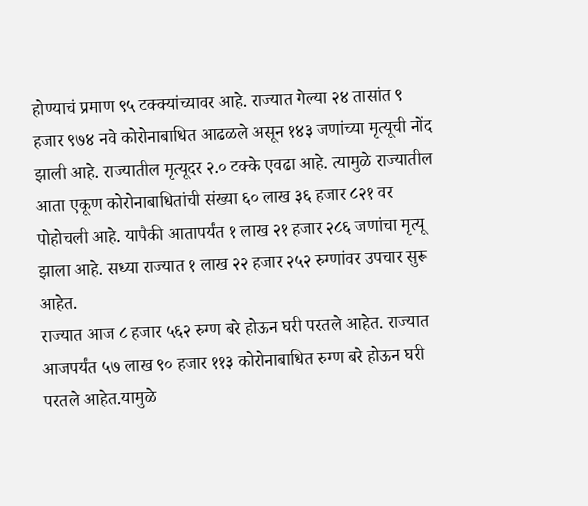होण्याचं प्रमाण ९५ टक्क्यांच्यावर आहे. राज्यात गेल्या २४ तासांत ९ हजार ९७४ नवे कोरोनाबाधित आढळले असून १४३ जणांच्या मृत्यूची नोंद झाली आहे. राज्यातील मृत्यूदर २.० टक्के एवढा आहे. त्यामुळे राज्यातील आता एकूण कोरोनाबाधितांची संख्या ६० लाख ३६ हजार ८२१ वर पोहोचली आहे. यापैकी आतापर्यंत १ लाख २१ हजार २८६ जणांचा मृत्यू झाला आहे. सध्या राज्यात १ लाख २२ हजार २५२ रुग्णांवर उपचार सुरू आहेत.
राज्यात आज ८ हजार ५६२ रुग्ण बरे होऊन घरी परतले आहेत. राज्यात आजपर्यंत ५७ लाख ९० हजार ११३ कोरोनाबाधित रुग्ण बरे होऊन घरी परतले आहेत.यामुळे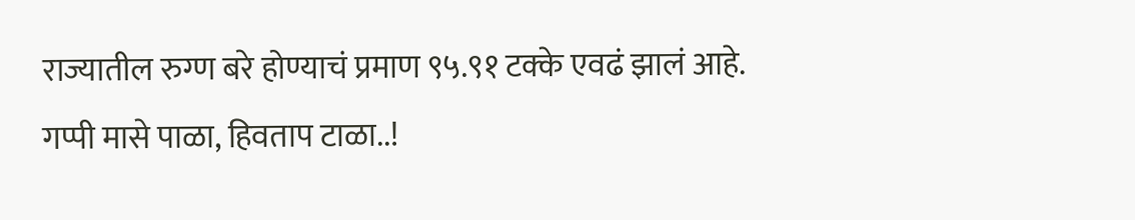राज्यातील रुग्ण बरे होण्याचं प्रमाण ९५.९१ टक्के एवढं झालं आहे.
गप्पी मासे पाळा, हिवताप टाळा..!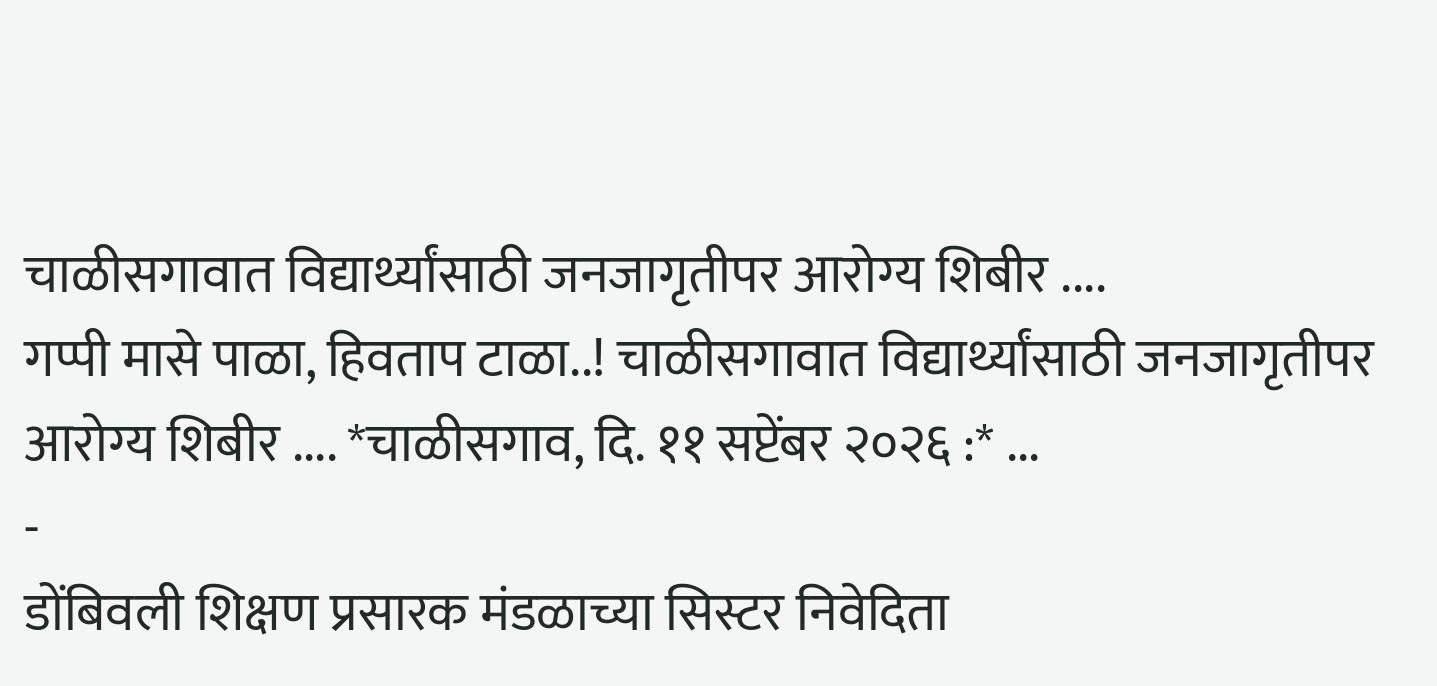चाळीसगावात विद्यार्थ्यांसाठी जनजागृतीपर आरोग्य शिबीर ....
गप्पी मासे पाळा, हिवताप टाळा..! चाळीसगावात विद्यार्थ्यांसाठी जनजागृतीपर आरोग्य शिबीर .... *चाळीसगाव, दि. ११ सप्टेंबर २०२६ :* ...
-
डोंबिवली शिक्षण प्रसारक मंडळाच्या सिस्टर निवेदिता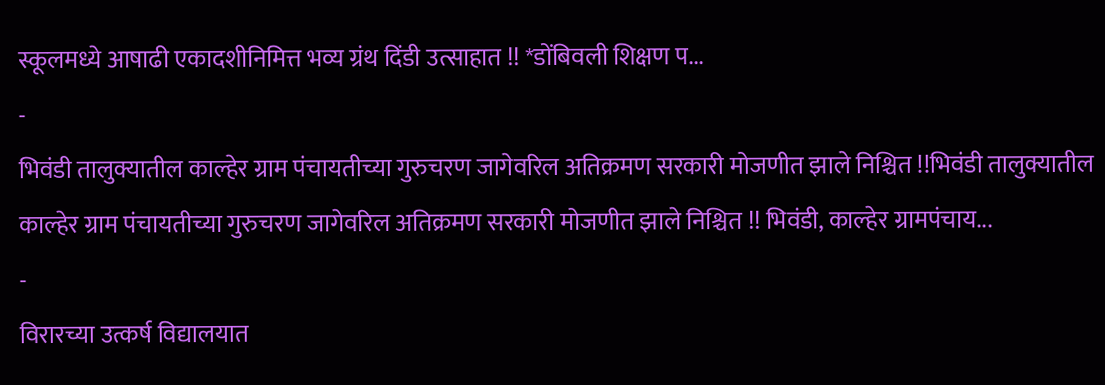स्कूलमध्ये आषाढी एकादशीनिमित्त भव्य ग्रंथ दिंडी उत्साहात !! *डोंबिवली शिक्षण प...
-
भिवंडी तालुक्यातील काल्हेर ग्राम पंचायतीच्या गुरुचरण जागेवरिल अतिक्रमण सरकारी मोजणीत झाले निश्चित !!भिवंडी तालुक्यातील काल्हेर ग्राम पंचायतीच्या गुरुचरण जागेवरिल अतिक्रमण सरकारी मोजणीत झाले निश्चित !! भिवंडी, काल्हेर ग्रामपंचाय...
-
विरारच्या उत्कर्ष विद्यालयात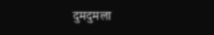दुमदुमला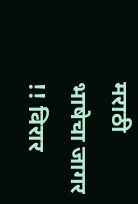मराठी भाषेचा जागर !! विरार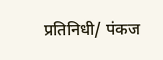प्रतिनिधी/ पंकज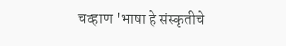चव्हाण 'भाषा हे संस्कृतीचे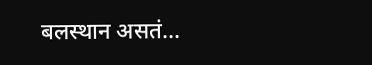बलस्थान असतं...